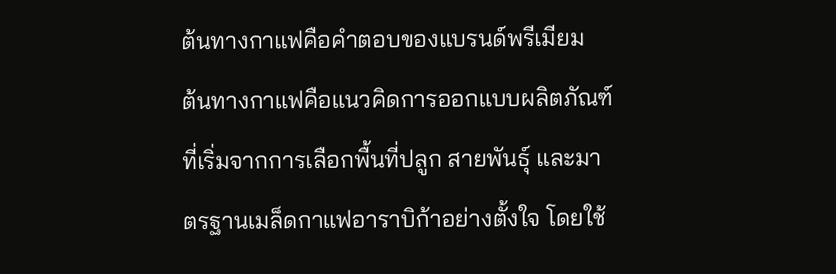ต้นทางกาแฟคือคำตอบของแบรนด์พรีเมียม
ต้นทางกาแฟคือแนวคิดการออกแบบผลิตภัณฑ์ที่เริ่มจากการเลือกพื้นที่ปลูก สายพันธุ์ และมาตรฐานเมล็ดกาแฟอาราบิก้าอย่างตั้งใจ โดยใช้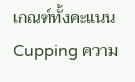เกณฑ์ทั้งคะแนน Cupping ความ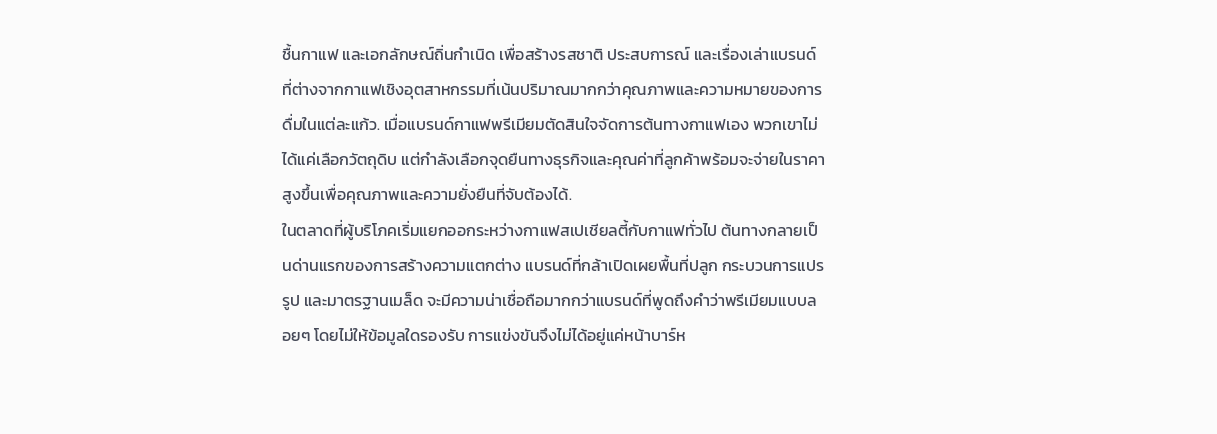ชื้นกาแฟ และเอกลักษณ์ถิ่นกำเนิด เพื่อสร้างรสชาติ ประสบการณ์ และเรื่องเล่าแบรนด์ที่ต่างจากกาแฟเชิงอุตสาหกรรมที่เน้นปริมาณมากกว่าคุณภาพและความหมายของการดื่มในแต่ละแก้ว. เมื่อแบรนด์กาแฟพรีเมียมตัดสินใจจัดการต้นทางกาแฟเอง พวกเขาไม่ได้แค่เลือกวัตถุดิบ แต่กำลังเลือกจุดยืนทางธุรกิจและคุณค่าที่ลูกค้าพร้อมจะจ่ายในราคาสูงขึ้นเพื่อคุณภาพและความยั่งยืนที่จับต้องได้.
ในตลาดที่ผู้บริโภคเริ่มแยกออกระหว่างกาแฟสเปเชียลตี้กับกาแฟทั่วไป ต้นทางกลายเป็นด่านแรกของการสร้างความแตกต่าง แบรนด์ที่กล้าเปิดเผยพื้นที่ปลูก กระบวนการแปรรูป และมาตรฐานเมล็ด จะมีความน่าเชื่อถือมากกว่าแบรนด์ที่พูดถึงคำว่าพรีเมียมแบบลอยๆ โดยไม่ให้ข้อมูลใดรองรับ การแข่งขันจึงไม่ได้อยู่แค่หน้าบาร์ห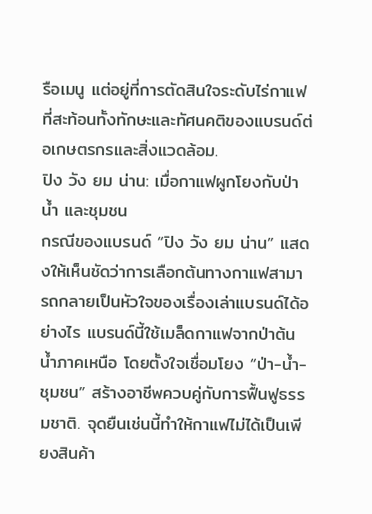รือเมนู แต่อยู่ที่การตัดสินใจระดับไร่กาแฟที่สะท้อนทั้งทักษะและทัศนคติของแบรนด์ต่อเกษตรกรและสิ่งแวดล้อม.
ปิง วัง ยม น่าน: เมื่อกาแฟผูกโยงกับป่า น้ำ และชุมชน
กรณีของแบรนด์ “ปิง วัง ยม น่าน” แสดงให้เห็นชัดว่าการเลือกต้นทางกาแฟสามารถกลายเป็นหัวใจของเรื่องเล่าแบรนด์ได้อย่างไร แบรนด์นี้ใช้เมล็ดกาแฟจากป่าต้นน้ำภาคเหนือ โดยตั้งใจเชื่อมโยง “ป่า-น้ำ-ชุมชน” สร้างอาชีพควบคู่กับการฟื้นฟูธรรมชาติ. จุดยืนเช่นนี้ทำให้กาแฟไม่ได้เป็นเพียงสินค้า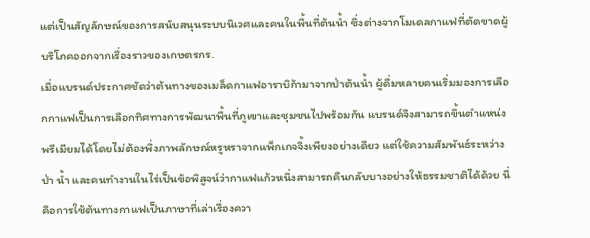แต่เป็นสัญลักษณ์ของการสนับสนุนระบบนิเวศและคนในพื้นที่ต้นน้ำ ซึ่งต่างจากโมเดลกาแฟที่ตัดขาดผู้บริโภคออกจากเรื่องราวของเกษตรกร.
เมื่อแบรนด์ประกาศชัดว่าต้นทางของเมล็ดกาแฟอาราบิก้ามาจากป่าต้นน้ำ ผู้ดื่มหลายคนเริ่มมองการเลือกกาแฟเป็นการเลือกทิศทางการพัฒนาพื้นที่ภูเขาและชุมชนไปพร้อมกัน แบรนด์จึงสามารถขึ้นตำแหน่งพรีเมียมได้โดยไม่ต้องพึ่งภาพลักษณ์หรูหราจากแพ็กเกจจิ้งเพียงอย่างเดียว แต่ใช้ความสัมพันธ์ระหว่างป่า น้ำ และคนทำงานในไร่เป็นข้อพิสูจน์ว่ากาแฟแก้วหนึ่งสามารถคืนกลับบางอย่างให้ธรรมชาติได้ด้วย นี่คือการใช้ต้นทางกาแฟเป็นภาษาที่เล่าเรื่องควา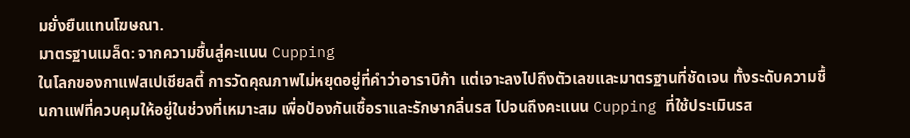มยั่งยืนแทนโฆษณา.
มาตรฐานเมล็ด: จากความชื้นสู่คะแนน Cupping
ในโลกของกาแฟสเปเชียลตี้ การวัดคุณภาพไม่หยุดอยู่ที่คำว่าอาราบิก้า แต่เจาะลงไปถึงตัวเลขและมาตรฐานที่ชัดเจน ทั้งระดับความชื้นกาแฟที่ควบคุมให้อยู่ในช่วงที่เหมาะสม เพื่อป้องกันเชื้อราและรักษากลิ่นรส ไปจนถึงคะแนน Cupping ที่ใช้ประเมินรส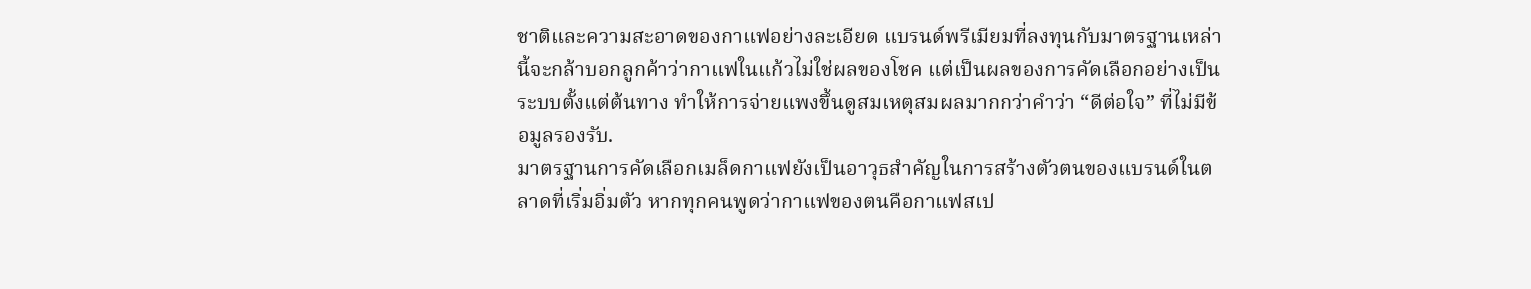ชาติและความสะอาดของกาแฟอย่างละเอียด แบรนด์พรีเมียมที่ลงทุนกับมาตรฐานเหล่านี้จะกล้าบอกลูกค้าว่ากาแฟในแก้วไม่ใช่ผลของโชค แต่เป็นผลของการคัดเลือกอย่างเป็นระบบตั้งแต่ต้นทาง ทำให้การจ่ายแพงขึ้นดูสมเหตุสมผลมากกว่าคำว่า “ดีต่อใจ” ที่ไม่มีข้อมูลรองรับ.
มาตรฐานการคัดเลือกเมล็ดกาแฟยังเป็นอาวุธสำคัญในการสร้างตัวตนของแบรนด์ในตลาดที่เริ่มอิ่มตัว หากทุกคนพูดว่ากาแฟของตนคือกาแฟสเป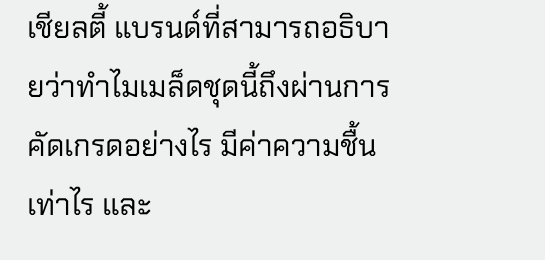เชียลตี้ แบรนด์ที่สามารถอธิบายว่าทำไมเมล็ดชุดนี้ถึงผ่านการคัดเกรดอย่างไร มีค่าความชื้นเท่าไร และ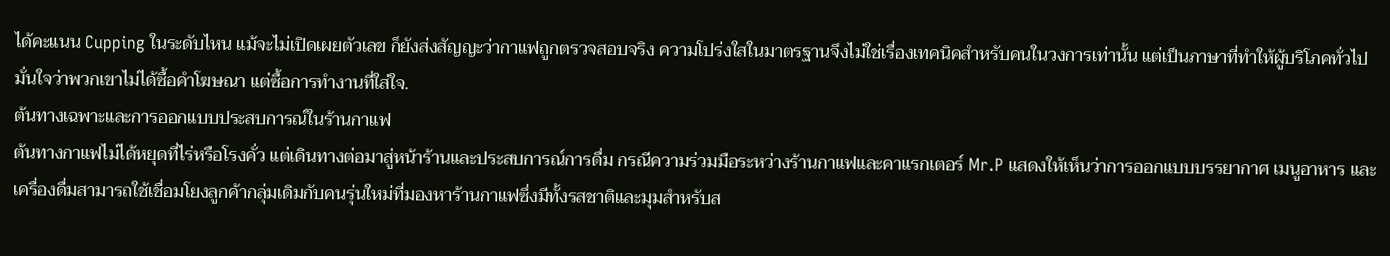ได้คะแนน Cupping ในระดับไหน แม้จะไม่เปิดเผยตัวเลข ก็ยังส่งสัญญะว่ากาแฟถูกตรวจสอบจริง ความโปร่งใสในมาตรฐานจึงไม่ใช่เรื่องเทคนิคสำหรับคนในวงการเท่านั้น แต่เป็นภาษาที่ทำให้ผู้บริโภคทั่วไปมั่นใจว่าพวกเขาไม่ได้ซื้อคำโฆษณา แต่ซื้อการทำงานที่ใส่ใจ.
ต้นทางเฉพาะและการออกแบบประสบการณ์ในร้านกาแฟ
ต้นทางกาแฟไม่ได้หยุดที่ไร่หรือโรงคั่ว แต่เดินทางต่อมาสู่หน้าร้านและประสบการณ์การดื่ม กรณีความร่วมมือระหว่างร้านกาแฟและคาแรกเตอร์ Mr.P แสดงให้เห็นว่าการออกแบบบรรยากาศ เมนูอาหาร และเครื่องดื่มสามารถใช้เชื่อมโยงลูกค้ากลุ่มเดิมกับคนรุ่นใหม่ที่มองหาร้านกาแฟซึ่งมีทั้งรสชาติและมุมสำหรับส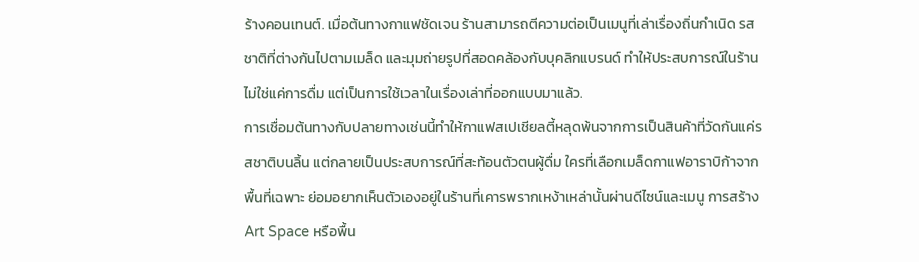ร้างคอนเทนต์. เมื่อต้นทางกาแฟชัดเจน ร้านสามารถตีความต่อเป็นเมนูที่เล่าเรื่องถิ่นกำเนิด รสชาติที่ต่างกันไปตามเมล็ด และมุมถ่ายรูปที่สอดคล้องกับบุคลิกแบรนด์ ทำให้ประสบการณ์ในร้านไม่ใช่แค่การดื่ม แต่เป็นการใช้เวลาในเรื่องเล่าที่ออกแบบมาแล้ว.
การเชื่อมต้นทางกับปลายทางเช่นนี้ทำให้กาแฟสเปเชียลตี้หลุดพ้นจากการเป็นสินค้าที่วัดกันแค่รสชาติบนลิ้น แต่กลายเป็นประสบการณ์ที่สะท้อนตัวตนผู้ดื่ม ใครที่เลือกเมล็ดกาแฟอาราบิก้าจากพื้นที่เฉพาะ ย่อมอยากเห็นตัวเองอยู่ในร้านที่เคารพรากเหง้าเหล่านั้นผ่านดีไซน์และเมนู การสร้าง Art Space หรือพื้น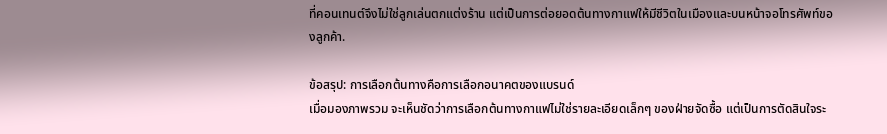ที่คอนเทนต์จึงไม่ใช่ลูกเล่นตกแต่งร้าน แต่เป็นการต่อยอดต้นทางกาแฟให้มีชีวิตในเมืองและบนหน้าจอโทรศัพท์ของลูกค้า.

ข้อสรุป: การเลือกต้นทางคือการเลือกอนาคตของแบรนด์
เมื่อมองภาพรวม จะเห็นชัดว่าการเลือกต้นทางกาแฟไม่ใช่รายละเอียดเล็กๆ ของฝ่ายจัดซื้อ แต่เป็นการตัดสินใจระ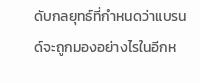ดับกลยุทธ์ที่กำหนดว่าแบรนด์จะถูกมองอย่างไรในอีกห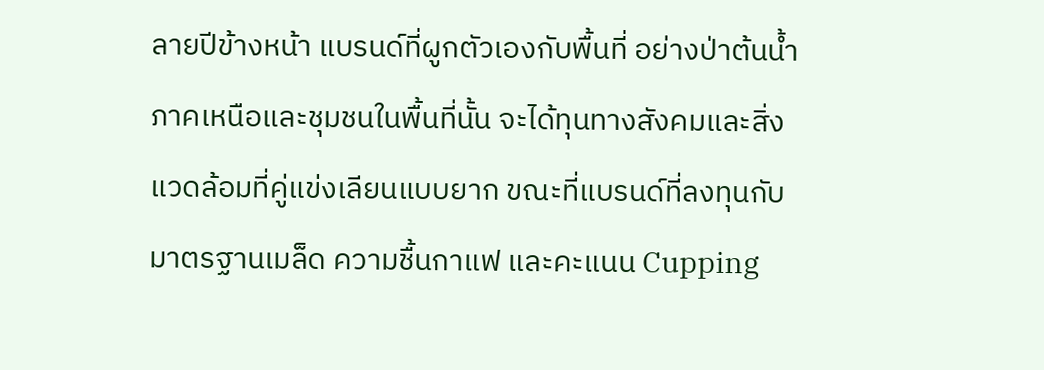ลายปีข้างหน้า แบรนด์ที่ผูกตัวเองกับพื้นที่ อย่างป่าต้นน้ำภาคเหนือและชุมชนในพื้นที่นั้น จะได้ทุนทางสังคมและสิ่งแวดล้อมที่คู่แข่งเลียนแบบยาก ขณะที่แบรนด์ที่ลงทุนกับมาตรฐานเมล็ด ความชื้นกาแฟ และคะแนน Cupping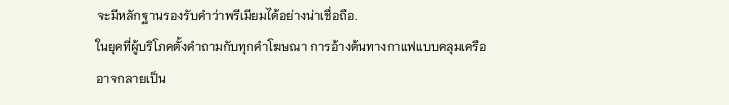จะมีหลักฐานรองรับคำว่าพรีเมียมได้อย่างน่าเชื่อถือ.
ในยุคที่ผู้บริโภคตั้งคำถามกับทุกคำโฆษณา การอ้างต้นทางกาแฟแบบคลุมเครืออาจกลายเป็น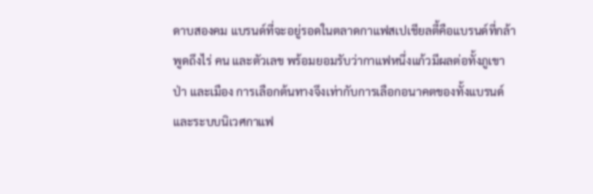ดาบสองคม แบรนด์ที่จะอยู่รอดในตลาดกาแฟสเปเชียลตี้คือแบรนด์ที่กล้าพูดถึงไร่ คน และตัวเลข พร้อมยอมรับว่ากาแฟหนึ่งแก้วมีผลต่อทั้งภูเขา ป่า และเมือง การเลือกต้นทางจึงเท่ากับการเลือกอนาคตของทั้งแบรนด์และระบบนิเวศกาแฟ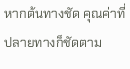หากต้นทางชัด คุณค่าที่ปลายทางก็ชัดตาม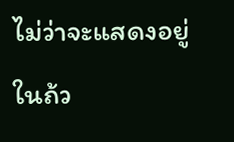ไม่ว่าจะแสดงอยู่ในถ้ว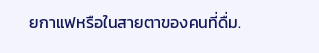ยกาแฟหรือในสายตาของคนที่ดื่ม.